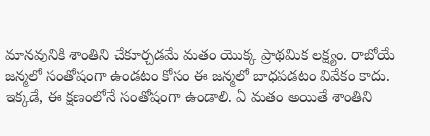మానవునికి శాంతిని చేకూర్చడమే మతం యొక్క ప్రాథమిక లక్ష్యం. రాబోయే జన్మలో సంతోషంగా ఉండటం కోసం ఈ జన్మలో బాధపడటం వివేకం కాదు. ఇక్కడే, ఈ క్షణంలోనే సంతోషంగా ఉండాలి. ఏ మతం అయితే శాంతిని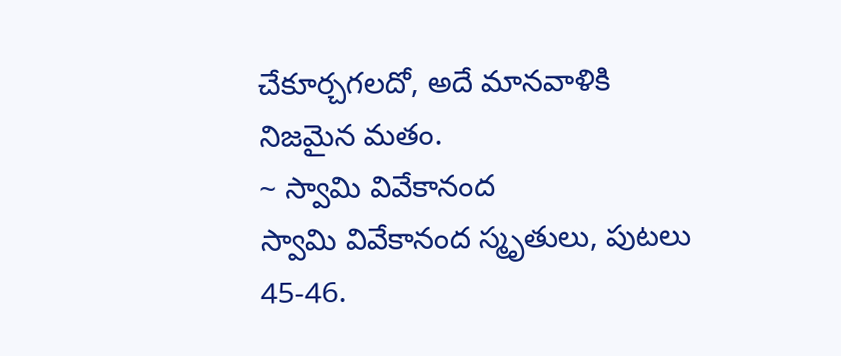చేకూర్చగలదో, అదే మానవాళికి నిజమైన మతం.
~ స్వామి వివేకానంద
స్వామి వివేకానంద స్మృతులు, పుటలు 45-46.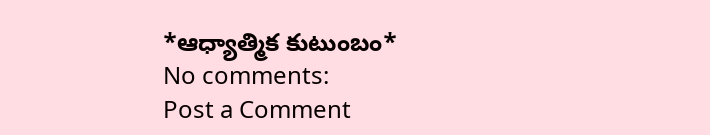*ఆధ్యాత్మిక కుటుంబం*
No comments:
Post a Comment